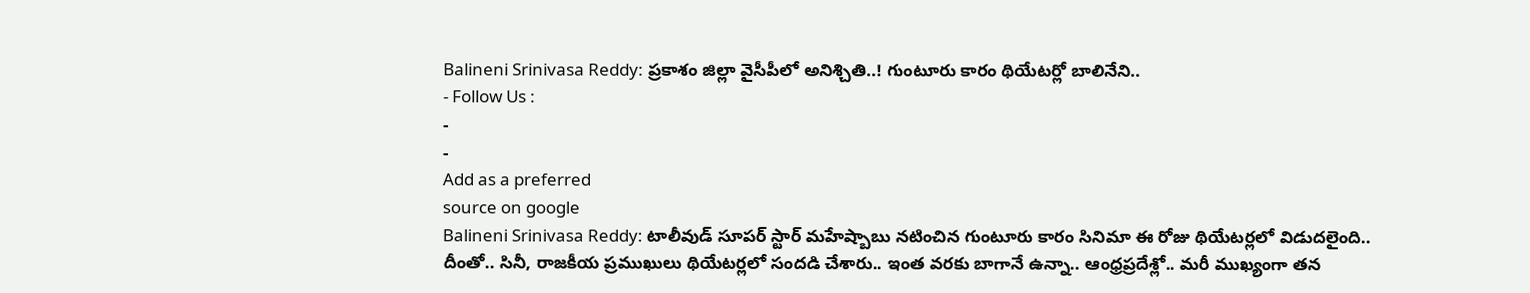Balineni Srinivasa Reddy: ప్రకాశం జిల్లా వైసీపీలో అనిశ్చితి..! గుంటూరు కారం థియేటర్లో బాలినేని..
- Follow Us :
-
-
Add as a preferred
source on google
Balineni Srinivasa Reddy: టాలీవుడ్ సూపర్ స్టార్ మహేష్బాబు నటించిన గుంటూరు కారం సినిమా ఈ రోజు థియేటర్లలో విడుదలైంది.. దీంతో.. సినీ, రాజకీయ ప్రముఖులు థియేటర్లలో సందడి చేశారు.. ఇంత వరకు బాగానే ఉన్నా.. ఆంధ్రప్రదేశ్లో.. మరీ ముఖ్యంగా తన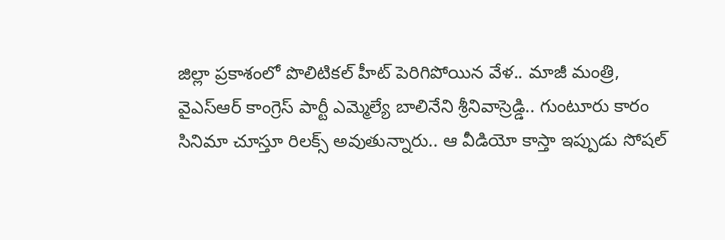జిల్లా ప్రకాశంలో పొలిటికల్ హీట్ పెరిగిపోయిన వేళ.. మాజీ మంత్రి, వైఎస్ఆర్ కాంగ్రెస్ పార్టీ ఎమ్మెల్యే బాలినేని శ్రీనివాస్రెడ్డి.. గుంటూరు కారం సినిమా చూస్తూ రిలక్స్ అవుతున్నారు.. ఆ వీడియో కాస్తా ఇప్పుడు సోషల్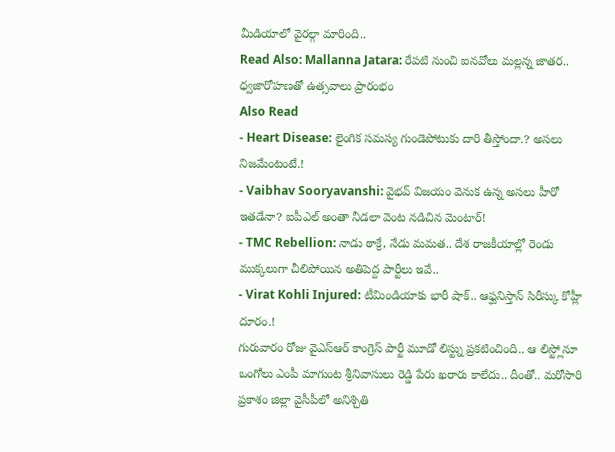మీడియాలో వైరల్గా మారింది..
Read Also: Mallanna Jatara: రేపటి నుంచి ఐనవోలు మల్లన్న జాతర.. ధ్వజారోహణతో ఉత్సవాలు ప్రారంభం
Also Read
- Heart Disease: లైంగిక సమస్య గుండెపోటుకు దారి తీస్తోందా.? అసలు నిజమేంటంటే.!
- Vaibhav Sooryavanshi: వైభవ్ విజయం వెనుక ఉన్న అసలు హీరో ఇతడేనా? ఐపీఎల్ అంతా నీడలా వెంట నడిచిన మెంటార్!
- TMC Rebellion: నాడు ఠాక్రే, నేడు మమత.. దేశ రాజకీయాల్లో రెండు ముక్కలుగా చీలిపోయిన అతిపెద్ద పార్టీలు ఇవే..
- Virat Kohli Injured: టీమిండియాకు భారీ షాక్.. ఆఫ్ఘనిస్తాన్ సిరీస్కు కోహ్లీ దూరం.!
గురువారం రోజు వైఎస్ఆర్ కాంగ్రెస్ పార్టీ మూడో లిస్ట్ను ప్రకటించింది.. ఆ లిస్ట్లోనూ ఒంగోలు ఎంపీ మాగుంట శ్రీనివాసులు రెడ్డి పేరు ఖరారు కాలేదు.. దీంతో.. మరోసారి ప్రకాశం జిల్లా వైసీపీలో అనిశ్చితి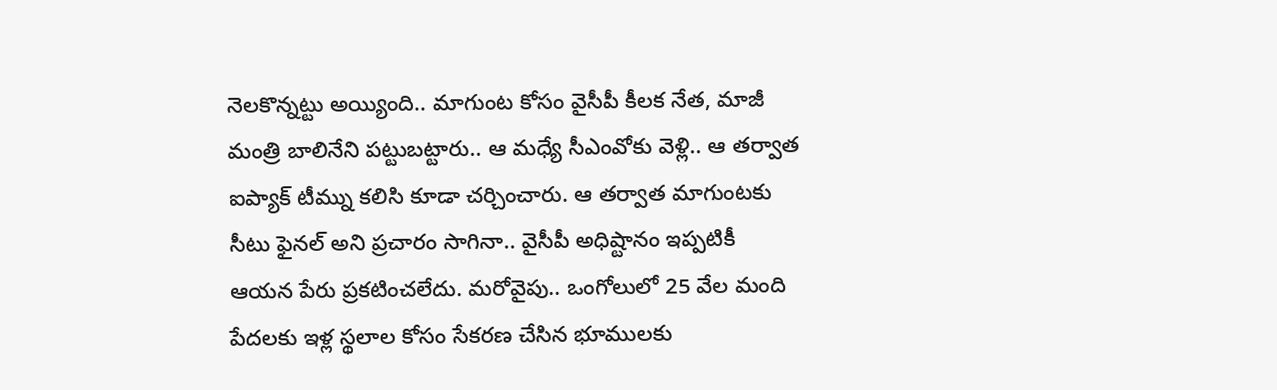నెలకొన్నట్టు అయ్యింది.. మాగుంట కోసం వైసీపీ కీలక నేత, మాజీ మంత్రి బాలినేని పట్టుబట్టారు.. ఆ మధ్యే సీఎంవోకు వెళ్లి.. ఆ తర్వాత ఐప్యాక్ టీమ్ను కలిసి కూడా చర్చించారు. ఆ తర్వాత మాగుంటకు సీటు ఫైనల్ అని ప్రచారం సాగినా.. వైసీపీ అధిష్టానం ఇప్పటికీ ఆయన పేరు ప్రకటించలేదు. మరోవైపు.. ఒంగోలులో 25 వేల మంది పేదలకు ఇళ్ల స్థలాల కోసం సేకరణ చేసిన భూములకు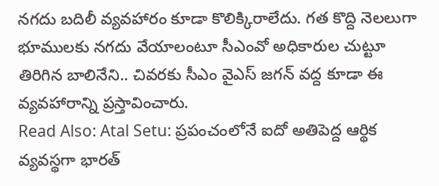నగదు బదిలీ వ్యవహారం కూడా కొలిక్కిరాలేదు. గత కొద్ది నెలలుగా భూములకు నగదు వేయాలంటూ సీఎంవో అధికారుల చుట్టూ తిరిగిన బాలినేని.. చివరకు సీఎం వైఎస్ జగన్ వద్ద కూడా ఈ వ్యవహారాన్ని ప్రస్తావించారు.
Read Also: Atal Setu: ప్రపంచంలోనే ఐదో అతిపెద్ద ఆర్థిక వ్యవస్థగా భారత్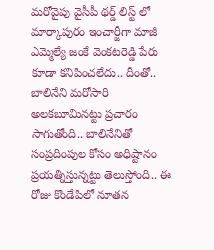మరోవైపు వైసీపీ థర్డ్ లిస్ట్ లో మార్కాపురం ఇంచార్జీగా మాజీ ఎమ్మెల్యే జంకే వెంకటరెడ్డి పేరు కూడా కనిపించలేదు.. దీంతో.. బాలినేని మరోసారి అలకబూమినట్టు ప్రచారం సాగుతోంది.. బాలినేనితో సంప్రదింపుల కోసం అధిష్టానం ప్రయత్నిస్తున్నట్టు తెలుస్తోంది.. ఈ రోజు కొండేపిలో నూతన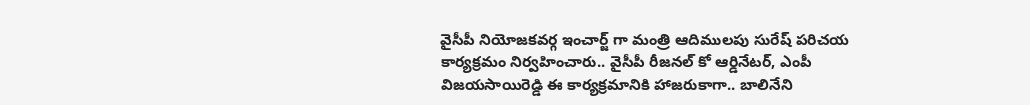వైసీపీ నియోజకవర్గ ఇంచార్జ్ గా మంత్రి ఆదిములపు సురేష్ పరిచయ కార్యక్రమం నిర్వహించారు.. వైసీపీ రీజనల్ కో ఆర్డినేటర్, ఎంపీ విజయసాయిరెడ్డి ఈ కార్యక్రమానికి హాజరుకాగా.. బాలినేని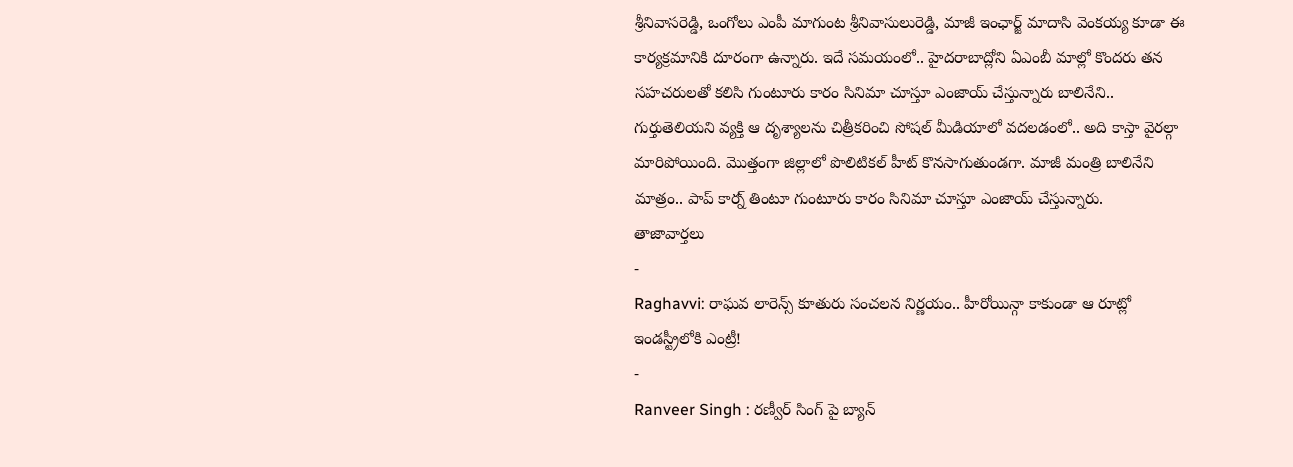శ్రీనివాసరెడ్డి, ఒంగోలు ఎంపీ మాగుంట శ్రీనివాసులురెడ్డి, మాజీ ఇంఛార్జ్ మాదాసి వెంకయ్య కూడా ఈ కార్యక్రమానికి దూరంగా ఉన్నారు. ఇదే సమయంలో.. హైదరాబాద్లోని ఏఎంబీ మాల్లో కొందరు తన సహచరులతో కలిసి గుంటూరు కారం సినిమా చూస్తూ ఎంజాయ్ చేస్తున్నారు బాలినేని.. గుర్తుతెలియని వ్యక్తి ఆ దృశ్యాలను చిత్రీకరించి సోషల్ మీడియాలో వదలడంలో.. అది కాస్తా వైరల్గా మారిపోయింది. మొత్తంగా జిల్లాలో పొలిటికల్ హీట్ కొనసాగుతుండగా. మాజీ మంత్రి బాలినేని మాత్రం.. పాప్ కార్న్ తింటూ గుంటూరు కారం సినిమా చూస్తూ ఎంజాయ్ చేస్తున్నారు.
తాజావార్తలు
-
Raghavvi: రాఘవ లారెన్స్ కూతురు సంచలన నిర్ణయం.. హీరోయిన్గా కాకుండా ఆ రూట్లో ఇండస్ట్రీలోకి ఎంట్రీ!
-
Ranveer Singh : రణ్వీర్ సింగ్ పై బ్యాన్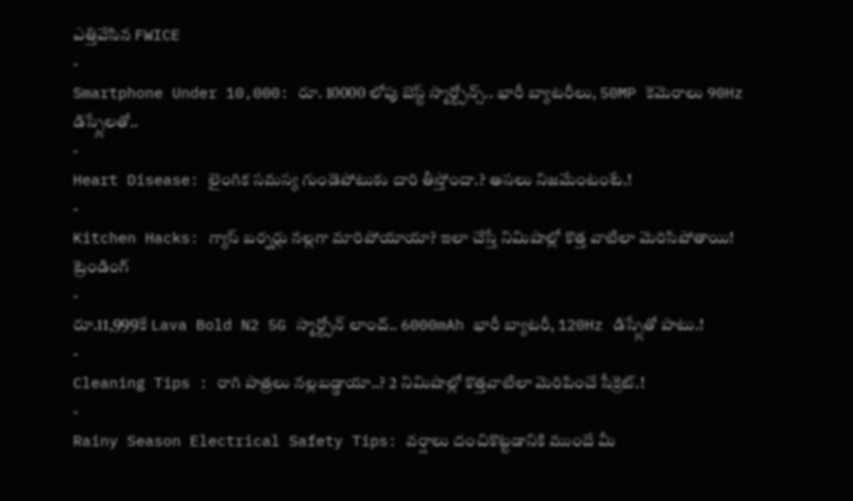ఎత్తివేసిన FWICE
-
Smartphone Under 10,000: రూ. 10000 లోపు బెస్ట్ స్మార్ట్ఫోన్స్.. భారీ బ్యాటరీలు, 50MP కెమెరాలు 90Hz డిస్ప్లేలతో..
-
Heart Disease: లైంగిక సమస్య గుండెపోటుకు దారి తీస్తోందా.? అసలు నిజమేంటంటే.!
-
Kitchen Hacks: గ్యాస్ బర్నర్లు నల్లగా మారిపోయాయా? ఇలా చేస్తే నిమిషాల్లో కొత్త వాటిలా మెరిసిపోతాయి!
ట్రెండింగ్
-
రూ.11,999కే Lava Bold N2 5G స్మార్ట్ఫోన్ లాంచ్.. 6000mAh భారీ బ్యాటరీ, 120Hz డిస్ప్లేతో పాటు.!
-
Cleaning Tips : రాగి పాత్రలు నల్లబడ్డాయా..? 2 నిమిషాల్లో కొత్తవాటిలా మెరిపించే సీక్రెట్.!
-
Rainy Season Electrical Safety Tips: వర్షాలు దంచికొట్టడానికి ముందే మీ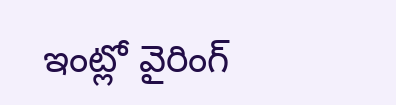ఇంట్లో వైరింగ్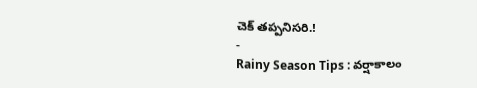చెక్ తప్పనిసరి.!
-
Rainy Season Tips : వర్షాకాలం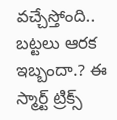వచ్చేస్తోంది.. బట్టలు ఆరక ఇబ్బందా.? ఈ స్మార్ట్ ట్రిక్స్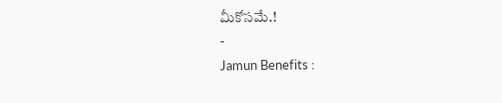మీకోసమే.!
-
Jamun Benefits :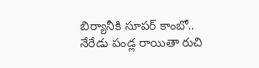బిర్యానీకి సూపర్ కాంబో.. నేరేడు పండ్ల రాయితా రుచి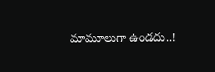మామూలుగా ఉండదు..!